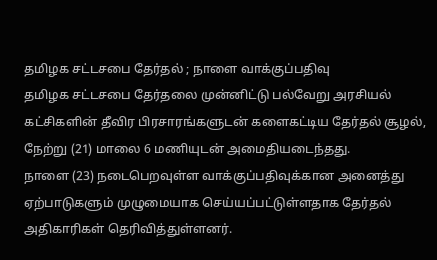தமிழக சட்டசபை தேர்தல் ; நாளை வாக்குப்பதிவு
தமிழக சட்டசபை தேர்தலை முன்னிட்டு பல்வேறு அரசியல் கட்சிகளின் தீவிர பிரசாரங்களுடன் களைகட்டிய தேர்தல் சூழல், நேற்று (21) மாலை 6 மணியுடன் அமைதியடைந்தது.
நாளை (23) நடைபெறவுள்ள வாக்குப்பதிவுக்கான அனைத்து ஏற்பாடுகளும் முழுமையாக செய்யப்பட்டுள்ளதாக தேர்தல் அதிகாரிகள் தெரிவித்துள்ளனர்.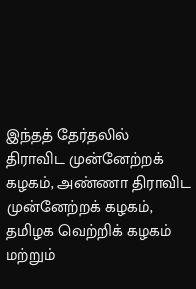இந்தத் தேர்தலில் திராவிட முன்னேற்றக் கழகம், அண்ணா திராவிட முன்னேற்றக் கழகம், தமிழக வெற்றிக் கழகம் மற்றும்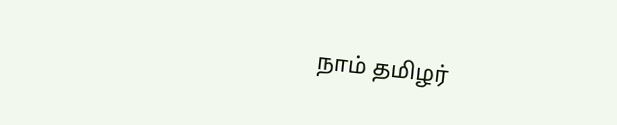நாம் தமிழர்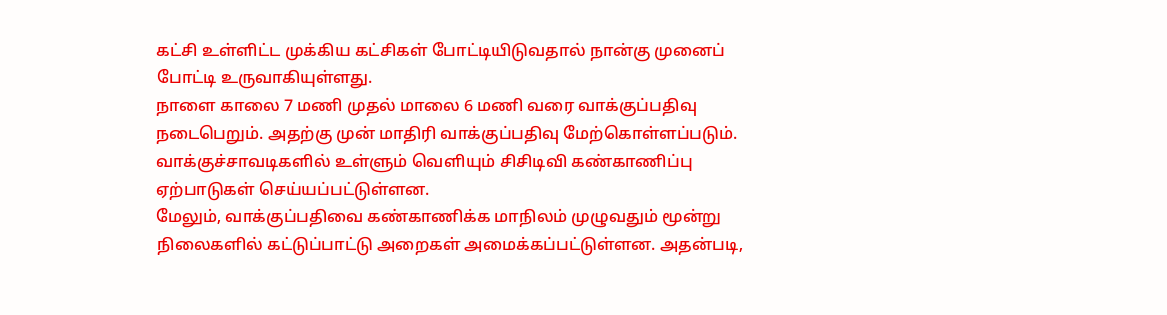கட்சி உள்ளிட்ட முக்கிய கட்சிகள் போட்டியிடுவதால் நான்கு முனைப் போட்டி உருவாகியுள்ளது.
நாளை காலை 7 மணி முதல் மாலை 6 மணி வரை வாக்குப்பதிவு நடைபெறும். அதற்கு முன் மாதிரி வாக்குப்பதிவு மேற்கொள்ளப்படும். வாக்குச்சாவடிகளில் உள்ளும் வெளியும் சிசிடிவி கண்காணிப்பு ஏற்பாடுகள் செய்யப்பட்டுள்ளன.
மேலும், வாக்குப்பதிவை கண்காணிக்க மாநிலம் முழுவதும் மூன்று நிலைகளில் கட்டுப்பாட்டு அறைகள் அமைக்கப்பட்டுள்ளன. அதன்படி,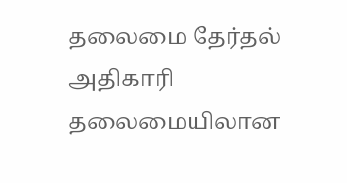தலைமை தேர்தல் அதிகாரி தலைமையிலான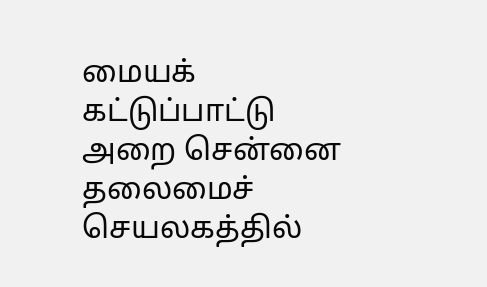மையக் கட்டுப்பாட்டு அறை சென்னை தலைமைச் செயலகத்தில்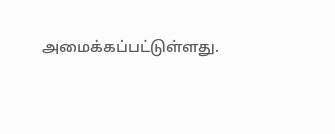அமைக்கப்பட்டுள்ளது.